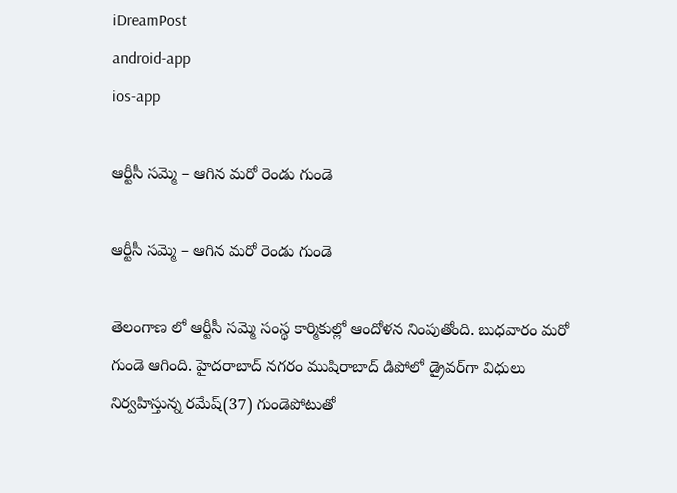iDreamPost
android-app
ios-app

ఆర్టీసీ సమ్మె – ఆగిన మరో రెండు గుండె

ఆర్టీసీ సమ్మె – ఆగిన మరో రెండు గుండె

తెలంగాణ లో ఆర్టీసీ సమ్మె సంస్థ కార్మికుల్లో ఆందోళన నింపుతోంది. బుధవారం మరో గుండె ఆగింది. హైదరాబాద్ నగరం ముషిరాబాద్‌ డిపోలో డ్రైవర్‌గా విధులు నిర్వహిస్తున్న రమేష్‌(37) గుండెపోటుతో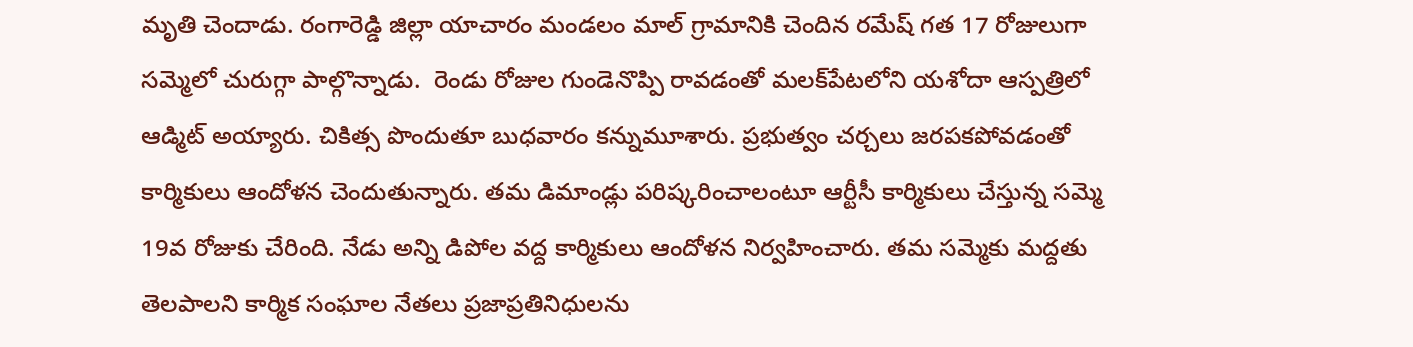మృతి చెందాడు. రంగారెడ్డి జిల్లా యాచారం మండలం మాల్‌ గ్రామానికి చెందిన రమేష్‌ గత 17 రోజులుగా సమ్మెలో చురుగ్గా పాల్గొన్నాడు.  రెండు రోజుల గుండెనొప్పి రావడంతో మలక్‌పేటలోని యశోదా ఆస్పత్రిలో ఆడ్మిట్‌ అయ్యారు. చికిత్స పొందుతూ బుధవారం కన్నుమూశారు. ప్రభుత్వం చర్చలు జరపకపోవడంతో కార్మికులు ఆందోళన చెందుతున్నారు. తమ డిమాండ్లు పరిష్కరించాలంటూ ఆర్టీసీ కార్మికులు చేస్తున్న సమ్మె 19వ రోజుకు చేరింది. నేడు అన్ని డిపోల వద్ద కార్మికులు ఆందోళన నిర్వహించారు. తమ సమ్మెకు మద్దతు తెలపాలని కార్మిక సంఘాల నేతలు ప్రజాప్రతినిధులను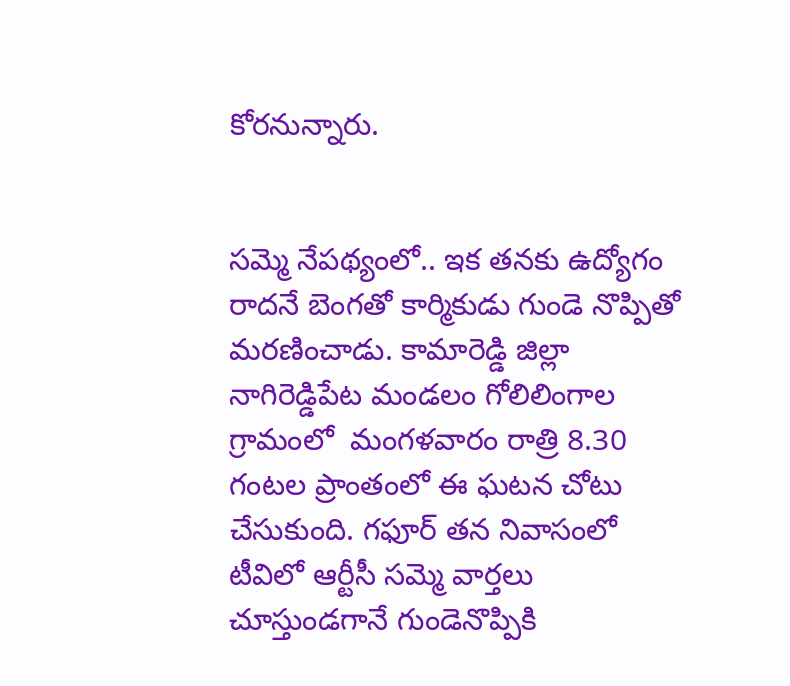కోరనున్నారు.


సమ్మె నేపథ్యంలో.. ఇక తనకు ఉద్యోగం రాదనే బెంగతో కార్మికుడు గుండె నొప్పితో మరణించాడు. కామారెడ్డి జిల్లా నాగిరెడ్డిపేట మండలం గోలిలింగాల గ్రామంలో  మంగళవారం రాత్రి 8.30 గంటల ప్రాంతంలో ఈ ఘటన చోటు చేసుకుంది. గఫూర్‌ తన నివాసంలో టీవిలో ఆర్టీసీ సమ్మె వార్తలు చూస్తుండగానే గుండెనొప్పికి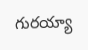గురయ్యా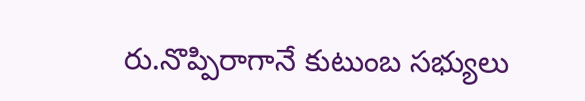రు.నొప్పిరాగానే కుటుంబ సభ్యులు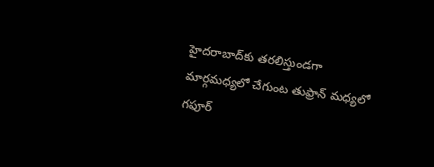హైదరాబాద్‌కు తరలిస్తుండగా మార్గమధ్యలో చేగుంట తుఫ్రాన్‌ మధ్యలో గఫూర్‌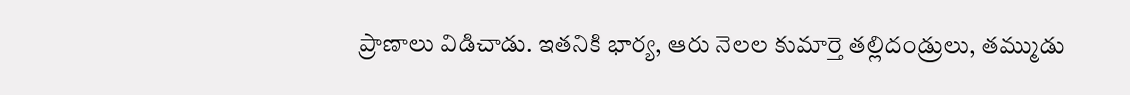ప్రాణాలు విడిచాడు. ఇతనికి భార్య, ఆరు నెలల కుమార్తె తల్లిదండ్రులు, తమ్ముడు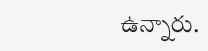ఉన్నారు.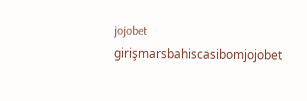jojobet girişmarsbahiscasibomjojobet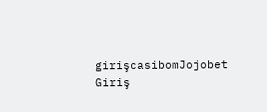girişcasibomJojobet Giriş